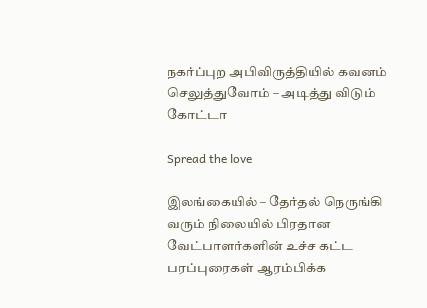நகர்ப்புற அபிவிருத்தியில் கவனம் செலுத்துவோம் – அடித்து விடும் கோட்டா

Spread the love

இலங்கையில் – தேர்தல் நெருங்கி வரும் நிலையில் பிரதான வேட்பாளர்களின் உச்ச கட்ட பரப்புரைகள் ஆரம்பிக்க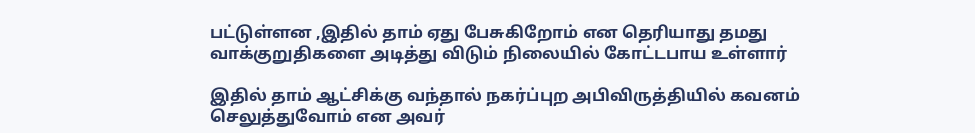பட்டுள்ளன ,இதில் தாம் ஏது பேசுகிறோம் என தெரியாது தமது வாக்குறுதிகளை அடித்து விடும் நிலையில் கோட்டபாய உள்ளார்

இதில் தாம் ஆட்சிக்கு வந்தால் நகர்ப்புற அபிவிருத்தியில் கவனம் செலுத்துவோம் என அவர்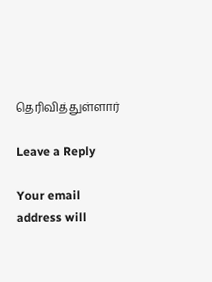தெரிவித்துள்ளார்

Leave a Reply

Your email address will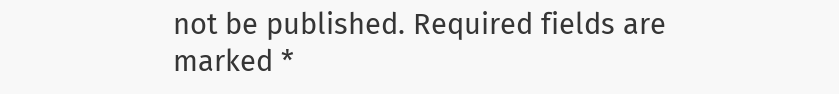not be published. Required fields are marked *